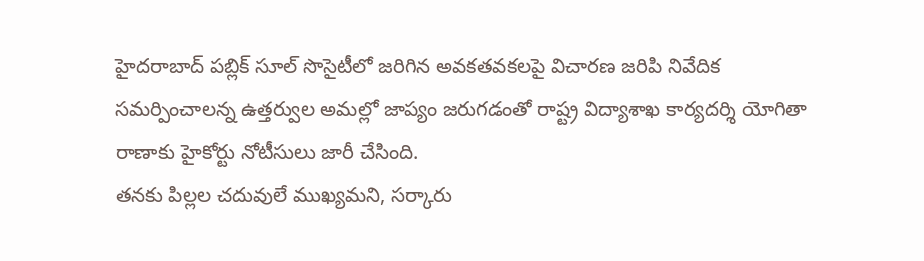హైదరాబాద్ పబ్లిక్ సూల్ సొసైటీలో జరిగిన అవకతవకలపై విచారణ జరిపి నివేదిక సమర్పించాలన్న ఉత్తర్వుల అమల్లో జాప్యం జరుగడంతో రాష్ట్ర విద్యాశాఖ కార్యదర్శి యోగితా రాణాకు హైకోర్టు నోటీసులు జారీ చేసింది.
తనకు పిల్లల చదువులే ముఖ్యమని, సర్కారు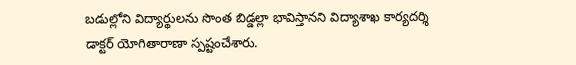బడుల్లోని విద్యార్థులను సొంత బిడ్డల్లా భావిస్తానని విద్యాశాఖ కార్యదర్శి డాక్టర్ యోగితారాణా స్పష్టంచేశారు.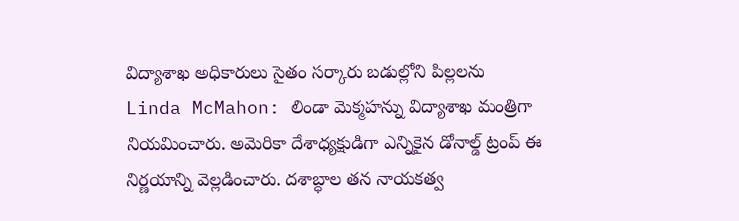విద్యాశాఖ అధికారులు సైతం సర్కారు బడుల్లోని పిల్లలను
Linda McMahon: లిండా మెక్మహన్ను విద్యాశాఖ మంత్రిగా నియమించారు. అమెరికా దేశాధ్యక్షుడిగా ఎన్నికైన డోనాల్డ్ ట్రంప్ ఈ నిర్ణయాన్ని వెల్లడించారు. దశాబ్ధాల తన నాయకత్వ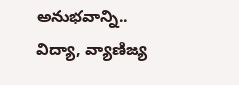అనుభవాన్ని.. విద్యా, వ్యాణిజ్య